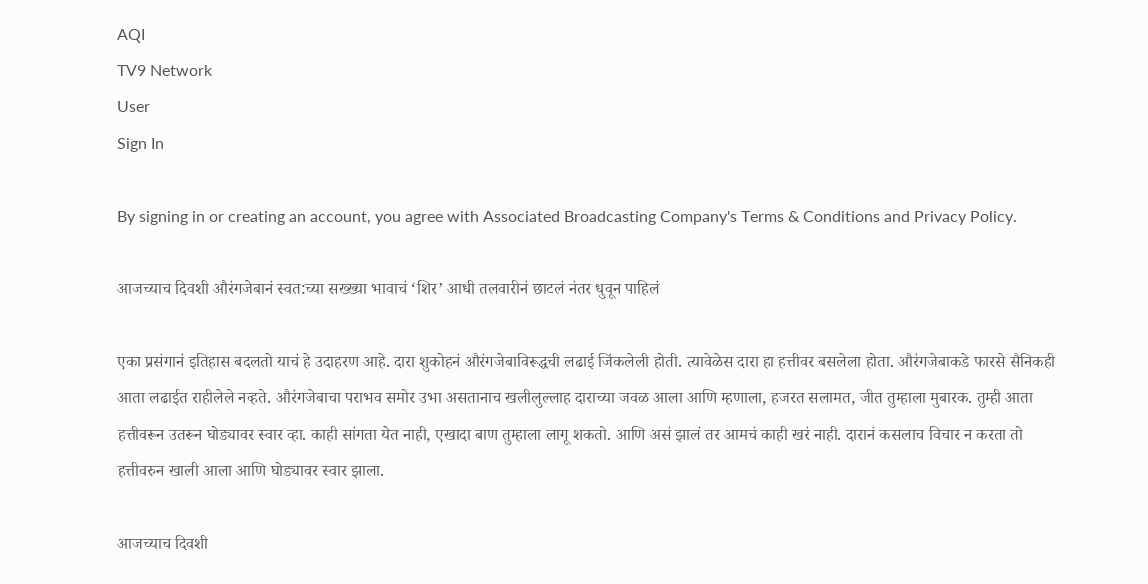AQI
TV9 Network
User
Sign In

By signing in or creating an account, you agree with Associated Broadcasting Company's Terms & Conditions and Privacy Policy.

आजच्याच दिवशी औरंगजेबानं स्वत:च्या सख्ख्या भावाचं ‘शिर’ आधी तलवारीनं छाटलं नंतर धुवून पाहिलं

एका प्रसंगानं इतिहास बदलतो याचं हे उदाहरण आहे. दारा शुकोहनं औरंगजेबाविरूद्धची लढाई जिंकलेली होती. त्यावेळेस दारा हा हत्तीवर बसलेला होता. औरंगजेबाकडे फारसे सैनिकही आता लढाईत राहीलेले नव्हते. औरंगजेबाचा पराभव समोर उभा असतानाच खलीलुल्लाह दाराच्या जवळ आला आणि म्हणाला, हजरत सलामत, जीत तुम्हाला मुबारक. तुम्ही आता हत्तीवरून उतरून घोड्यावर स्वार व्हा. काही सांगता येत नाही, एखादा बाण तुम्हाला लागू शकतो. आणि असं झालं तर आमचं काही खरं नाही. दारानं कसलाच विचार न करता तो हत्तीवरुन खाली आला आणि घोड्यावर स्वार झाला.

आजच्याच दिवशी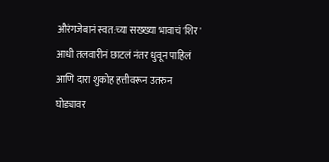औरंगजेबानं स्वत:च्या सख्ख्या भावाचं 'शिर' आधी तलवारीनं छाटलं नंतर धुवून पाहिलं
आणि दारा शुकोह हत्तीवरून उतरुन घोड्यावर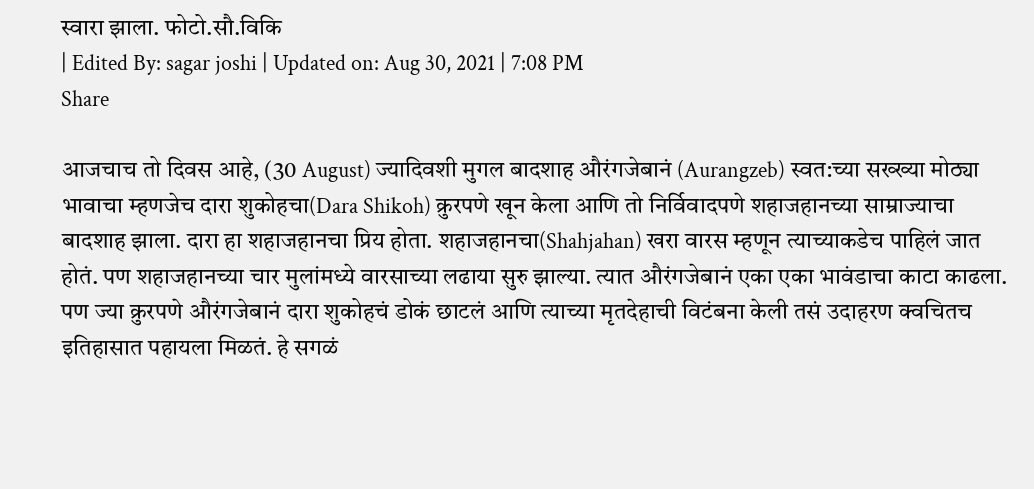स्वारा झाला. फोटो.सौ.विकि
| Edited By: sagar joshi | Updated on: Aug 30, 2021 | 7:08 PM
Share

आजचाच तो दिवस आहे, (30 August) ज्यादिवशी मुगल बादशाह औरंगजेबानं (Aurangzeb) स्वत:च्या सख्ख्या मोठ्या भावाचा म्हणजेच दारा शुकोहचा(Dara Shikoh) क्रुरपणे खून केला आणि तो निर्विवादपणे शहाजहानच्या साम्राज्याचा बादशाह झाला. दारा हा शहाजहानचा प्रिय होता. शहाजहानचा(Shahjahan) खरा वारस म्हणून त्याच्याकडेच पाहिलं जात होतं. पण शहाजहानच्या चार मुलांमध्ये वारसाच्या लढाया सुरु झाल्या. त्यात औरंगजेबानं एका एका भावंडाचा काटा काढला. पण ज्या क्रुरपणे औरंगजेबानं दारा शुकोहचं डोकं छाटलं आणि त्याच्या मृतदेहाची विटंबना केली तसं उदाहरण क्वचितच इतिहासात पहायला मिळतं. हे सगळं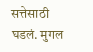सत्तेसाठी घडलं. मुगल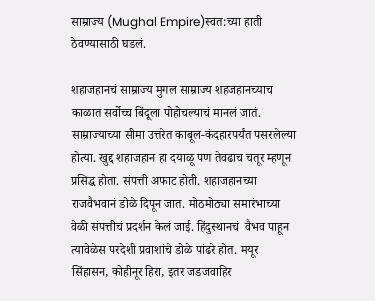साम्राज्य (Mughal Empire)स्वत:च्या हाती ठेवण्यासाठी घडलं.

शहाजहानचं साम्राज्य मुगल साम्राज्य शहजहानच्याच काळात सर्वोच्च बिंदूला पोहोचल्याचं मानलं जातं. साम्राज्याच्या सीमा उत्तरेत काबूल-कंदहारपर्यंत पसरलेल्या होत्या. खुद्द शहाजहान हा दयाळू पण तेवढाच चतूर म्हणून प्रसिद्ध होता. संपत्ती अफाट होती. शहाजहानच्या राजवैभवानं डोळे दिपून जात. मोठमोठ्या समारंभाच्या वेळी संपत्तीचं प्रदर्शन केलं जाई. हिंदुस्थानचं  वैभव पाहून त्यावेळेस परदेशी प्रवाशांचे डोळे पांढरे होत. मयूर सिंहासन, कोहीनूर हिरा, इतर जडजवाहिर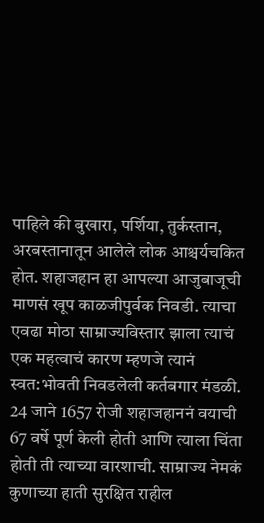पाहिले की बुखारा, पर्शिया, तुर्कस्तान, अरबस्तानातून आलेले लोक आश्चर्यचकित होत. शहाजहान हा आपल्या आजुबाजूची माणसं खूप काळजीपुर्वक निवडी. त्याचा एवढा मोठा साम्राज्यविस्तार झाला त्याचं एक महत्वाचं कारण म्हणजे त्यानं स्वत:भोवती निवडलेली कर्तबगार मंडळी. 24 जाने 1657 रोजी शहाजहाननं वयाची 67 वर्षे पूर्ण केली होती आणि त्याला चिंता होती ती त्याच्या वारशाची. साम्राज्य नेमकं कुणाच्या हाती सुरक्षित राहील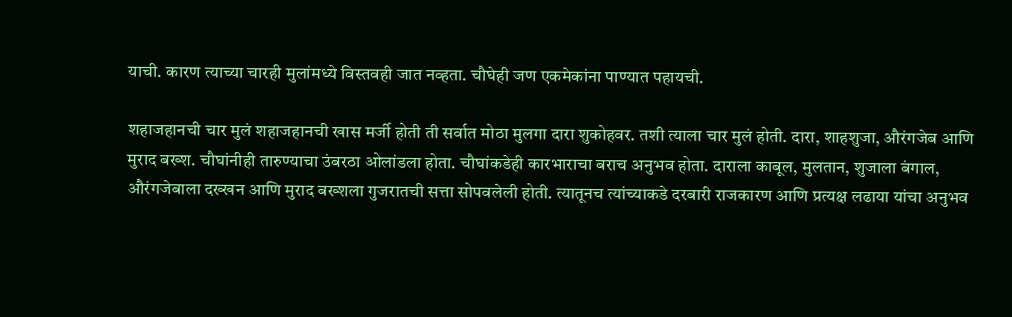याची. कारण त्याच्या चारही मुलांमध्ये विस्तवही जात नव्हता. चौघेही जण एकमेकांना पाण्यात पहायची.

शहाजहानची चार मुलं शहाजहानची खास मर्जी होती ती सर्वात मोठा मुलगा दारा शुकोहवर. तशी त्याला चार मुलं होती. दारा, शाहशुजा, औरंगजेब आणि मुराद बख्श. चौघांनीही तारुण्याचा उंबरठा ओलांडला होता. चौघांकडेही कारभाराचा बराच अनुभव होता. दाराला काबूल, मुलतान, शुजाला बंगाल, औरंगजेबाला दख्खन आणि मुराद बख्शला गुजरातची सत्ता सोपवलेली होती. त्यातूनच त्यांच्याकडे दरबारी राजकारण आणि प्रत्यक्ष लढाया यांचा अनुभव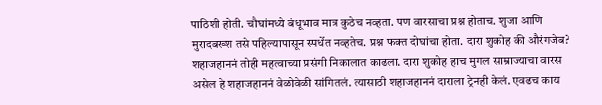पाठिशी होती. चौघांमध्ये बंधूभाव मात्र कुठेच नव्हता. पण वारसाचा प्रश्न होताच. शुजा आणि मुरादबख्श तसे पहिल्यापासून स्पर्धेत नव्हतेच. प्रश्न फक्त दोघांचा होता. दारा शुकोह की औरंगजेब? शहाजहाननं तोही महत्वाच्या प्रसंगी निकालात काढला. दारा शुकोह हाच मुगल साम्राज्याचा वारस असेल हे शहाजहाननं वेळोवेळी सांगितलं. त्यासाठी शहाजहाननं दाराला ट्रेनही केलं. एवढच काय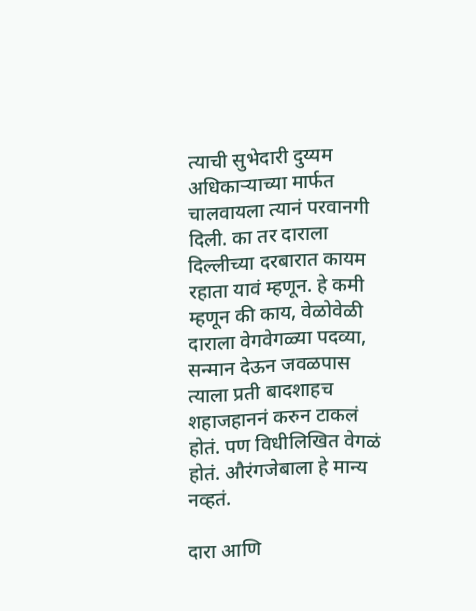त्याची सुभेदारी दुय्यम अधिकाऱ्याच्या मार्फत चालवायला त्यानं परवानगी दिली. का तर दाराला दिल्लीच्या दरबारात कायम रहाता यावं म्हणून. हे कमी म्हणून की काय, वेळोवेळी दाराला वेगवेगळ्या पदव्या, सन्मान देऊन जवळपास त्याला प्रती बादशाहच शहाजहाननं करुन टाकलं होतं. पण विधीलिखित वेगळं होतं. औरंगजेबाला हे मान्य नव्हतं.

दारा आणि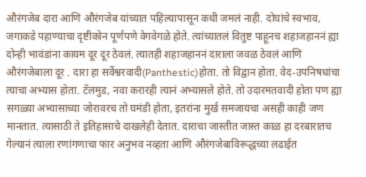औरंगजेब दारा आणि औरंगजेब यांच्यात पहिल्यापासून कधी जमलं नाही. दोघांचे स्वभाव, जगाकडे पहाण्याचा दृष्टीकोन पूर्णपणे वेगवेगळे होते. त्यांच्यातलं वितुष्ट पाहूनच शहाजहाननं ह्या दोन्ही भावंडांना कायम दूर दूर ठेवलं. त्यातही शहाजहाननं दाराला जवळ ठेवलं आणि औरंगजेबाला दूर . दारा हा सर्वेश्वरवादी(Panthestic)होता. तो विद्वान होता. वेद-उपनिषधांचा त्याचा अभ्यास होता. टॅलमुड, नवा करारही त्यानं अभ्यासले होते. तो उदारमतवादी होता पण ह्या सगळ्या अभ्यासाच्या जोरावरच तो घमंडी होता, इतरांना मुर्ख समजायचा असही काही जण मानतात. त्यासाठी ते इतिहासाचे दाखलेही देतात. दाराचा जास्तीत जास्त काळ हा दरबारातच गेल्यानं त्याला रणांगणाचा फार अनुभव नव्हता आणि औरंगजेबाविरूद्धच्या लढाईत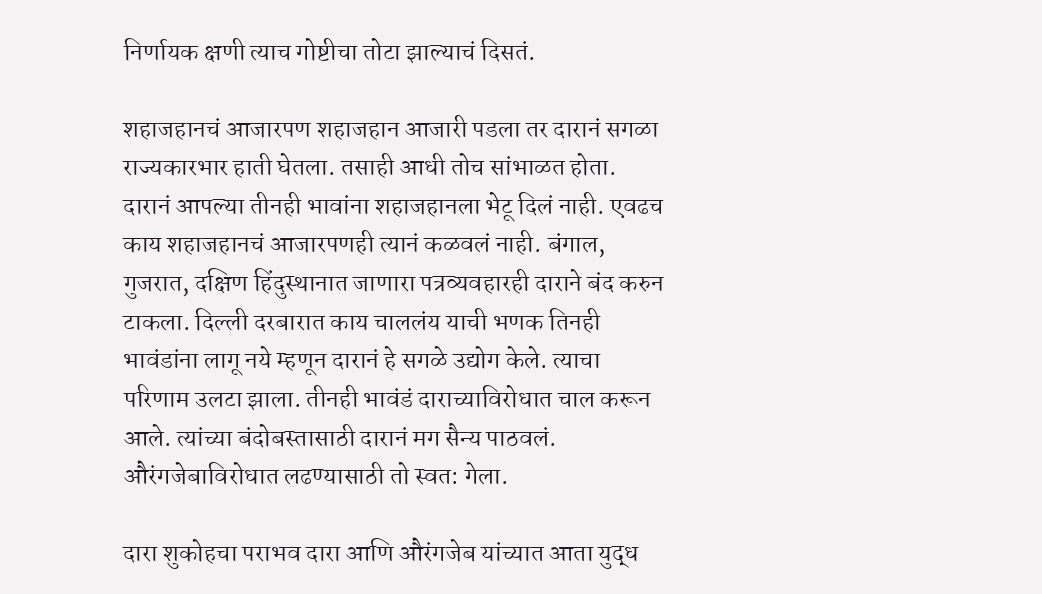निर्णायक क्षणी त्याच गोष्टीचा तोटा झाल्याचं दिसतं.

शहाजहानचं आजारपण शहाजहान आजारी पडला तर दारानं सगळा राज्यकारभार हाती घेतला. तसाही आधी तोच सांभाळत होता. दारानं आपल्या तीनही भावांना शहाजहानला भेटू दिलं नाही. एवढच काय शहाजहानचं आजारपणही त्यानं कळवलं नाही. बंगाल, गुजरात, दक्षिण हिंदुस्थानात जाणारा पत्रव्यवहारही दाराने बंद करुन टाकला. दिल्ली दरबारात काय चाललंय याची भणक तिनही भावंडांना लागू नये म्हणून दारानं हे सगळे उद्योग केले. त्याचा परिणाम उलटा झाला. तीनही भावंडं दाराच्याविरोधात चाल करून आले. त्यांच्या बंदोबस्तासाठी दारानं मग सैन्य पाठवलं. औरंगजेबाविरोधात लढण्यासाठी तो स्वत: गेला.

दारा शुकोहचा पराभव दारा आणि औरंगजेब यांच्यात आता युद्ध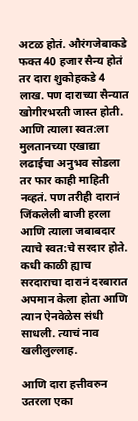अटळ होतं. औरंगजेबाकडे फक्त 40 हजार सैन्य होतं तर दारा शुकोहकडे 4 लाख. पण दाराच्या सैन्यात खोगीरभरती जास्त होती. आणि त्याला स्वत:ला मुलतानच्या एखाद्या लढाईचा अनुभव सोडला तर फार काही माहिती नव्हतं. पण तरीही दारानं जिंकलेली बाजी हरला आणि त्याला जबाबदार त्याचे स्वत:चे सरदार होते. कधी काळी ह्याच सरदाराचा दारानं दरबारात अपमान केला होता आणि त्यान ऐनवेळेस संधी साधली. त्याचं नाव खलीलुल्लाह.

आणि दारा हत्तीवरुन उतरला एका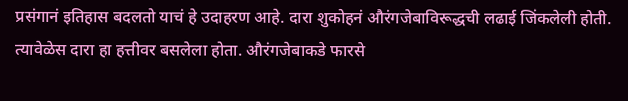प्रसंगानं इतिहास बदलतो याचं हे उदाहरण आहे. दारा शुकोहनं औरंगजेबाविरूद्धची लढाई जिंकलेली होती. त्यावेळेस दारा हा हत्तीवर बसलेला होता. औरंगजेबाकडे फारसे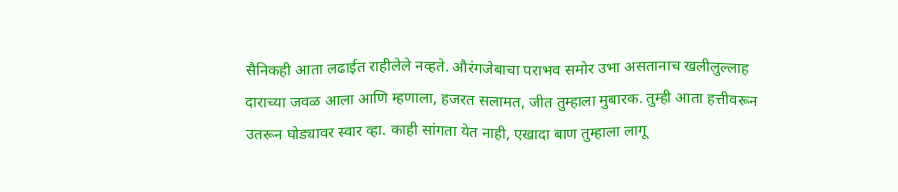सैनिकही आता लढाईत राहीलेले नव्हते. औरंगजेबाचा पराभव समोर उभा असतानाच खलीलुल्लाह दाराच्या जवळ आला आणि म्हणाला, हजरत सलामत, जीत तुम्हाला मुबारक. तुम्ही आता हत्तीवरून उतरून घोड्यावर स्वार व्हा. काही सांगता येत नाही, एखादा बाण तुम्हाला लागू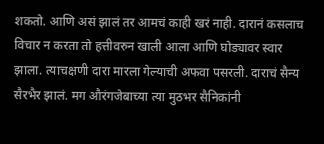शकतो. आणि असं झालं तर आमचं काही खरं नाही. दारानं कसलाच विचार न करता तो हत्तीवरुन खाली आला आणि घोड्यावर स्वार झाला. त्याचक्षणी दारा मारला गेल्याची अफवा पसरली. दाराचं सैन्य सैरभैर झालं. मग औरंगजेबाच्या त्या मुठभर सैनिकांनी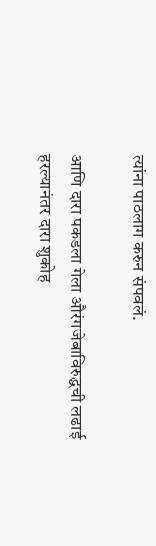त्यांना पाठलाग करुन संपवलं.

आणि दारा पकडला गेला औरंगजेबाविरुद्धची लढाई हरल्यानंतर दारा शुकोह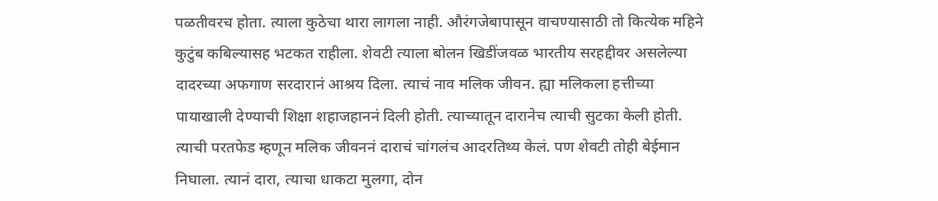पळतीवरच होता. त्याला कुठेचा थारा लागला नाही. औरंगजेबापासून वाचण्यासाठी तो कित्येक महिने कुटुंब कबिल्यासह भटकत राहीला. शेवटी त्याला बोलन खिडींजवळ भारतीय सरहद्दीवर असलेल्या दादरच्या अफगाण सरदारानं आश्रय दिला. त्याचं नाव मलिक जीवन. ह्या मलिकला हत्तीच्या पायाखाली देण्याची शिक्षा शहाजहाननं दिली होती. त्याच्यातून दारानेच त्याची सुटका केली होती. त्याची परतफेड म्हणून मलिक जीवननं दाराचं चांगलंच आदरतिथ्य केलं. पण शेवटी तोही बेईमान निघाला. त्यानं दारा, त्याचा धाकटा मुलगा, दोन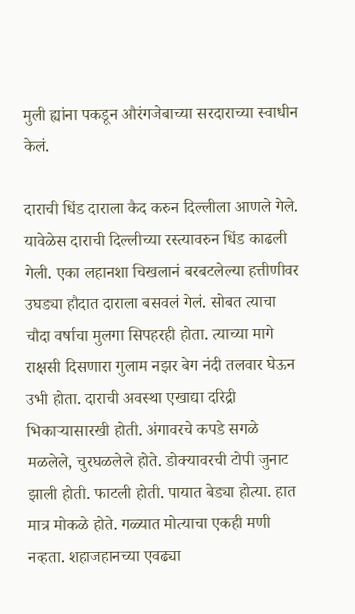मुली ह्यांना पकडून औरंगजेबाच्या सरदाराच्या स्वाधीन केलं.

दाराची धिंड दाराला कैद करुन दिल्लीला आणले गेले. यावेळेस दाराची दिल्लीच्या रस्त्यावरुन धिंड काढली गेली. एका लहानशा चिखलानं बरबटलेल्या हत्तीणीवर उघड्या हौदात दाराला बसवलं गेलं. सोबत त्याचा चौदा वर्षाचा मुलगा सिपहरही होता. त्याच्या मागे राक्षसी दिसणारा गुलाम नझर बेग नंदी तलवार घेऊन उभी होता. दाराची अवस्था एखाद्या दरिद्री भिकाऱ्यासारखी होती. अंगावरचे कपडे सगळे मळलेले, चुरघळलेले होते. डोक्यावरची टोपी जुनाट झाली होती. फाटली होती. पायात बेड्या होत्या. हात मात्र मोकळे होते. गळ्यात मोत्याचा एकही मणी नव्हता. शहाजहानच्या एवढ्या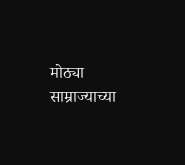मोठ्या साम्राज्याच्या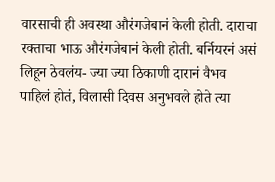वारसाची ही अवस्था औरंगजेबानं केली होती. दाराचा रक्ताचा भाऊ औरंगजेबानं केली होती. बर्नियरनं असं लिहून ठेवलंय- ज्या ज्या ठिकाणी दारानं वैभव पाहिलं होतं, विलासी दिवस अनुभवले होते त्या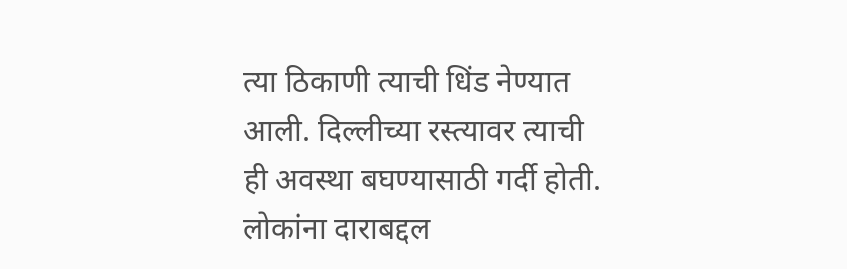त्या ठिकाणी त्याची धिंड नेण्यात आली. दिल्लीच्या रस्त्यावर त्याची ही अवस्था बघण्यासाठी गर्दी होती. लोकांना दाराबद्दल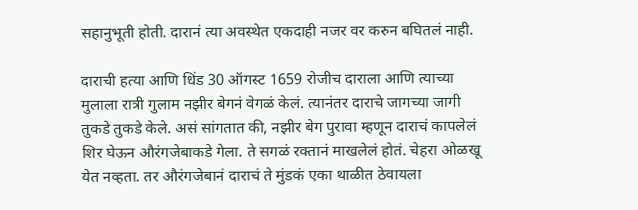सहानुभूती होती. दारानं त्या अवस्थेत एकदाही नजर वर करुन बघितलं नाही.

दाराची हत्या आणि धिंड 30 ऑगस्ट 1659 रोजीच दाराला आणि त्याच्या मुलाला रात्री गुलाम नझीर बेगनं वेगळं केलं. त्यानंतर दाराचे जागच्या जागी तुकडे तुकडे केले. असं सांगतात की, नझीर बेग पुरावा म्हणून दाराचं कापलेलं शिर घेऊन औरंगजेबाकडे गेला. ते सगळं रक्तानं माखलेलं होतं. चेहरा ओळखू येत नव्हता. तर औरंगजेबानं दाराचं ते मुंडकं एका थाळीत ठेवायला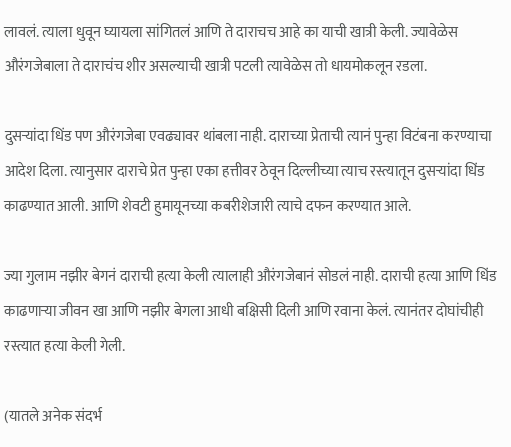लावलं. त्याला धुवून घ्यायला सांगितलं आणि ते दाराचच आहे का याची खात्री केली. ज्यावेळेस औरंगजेबाला ते दाराचंच शीर असल्याची खात्री पटली त्यावेळेस तो धायमोकलून रडला.

दुसऱ्यांदा धिंड पण औरंगजेबा एवढ्यावर थांबला नाही. दाराच्या प्रेताची त्यानं पुन्हा विटंबना करण्याचा आदेश दिला. त्यानुसार दाराचे प्रेत पुन्हा एका हत्तीवर ठेवून दिल्लीच्या त्याच रस्त्यातून दुसऱ्यांदा धिंड काढण्यात आली. आणि शेवटी हुमायूनच्या कबरीशेजारी त्याचे दफन करण्यात आले.

ज्या गुलाम नझीर बेगनं दाराची हत्या केली त्यालाही औरंगजेबानं सोडलं नाही. दाराची हत्या आणि धिंड काढणाऱ्या जीवन खा आणि नझीर बेगला आधी बक्षिसी दिली आणि रवाना केलं. त्यानंतर दोघांचीही रस्त्यात हत्या केली गेली.

(यातले अनेक संदर्भ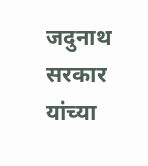जदुनाथ सरकार यांच्या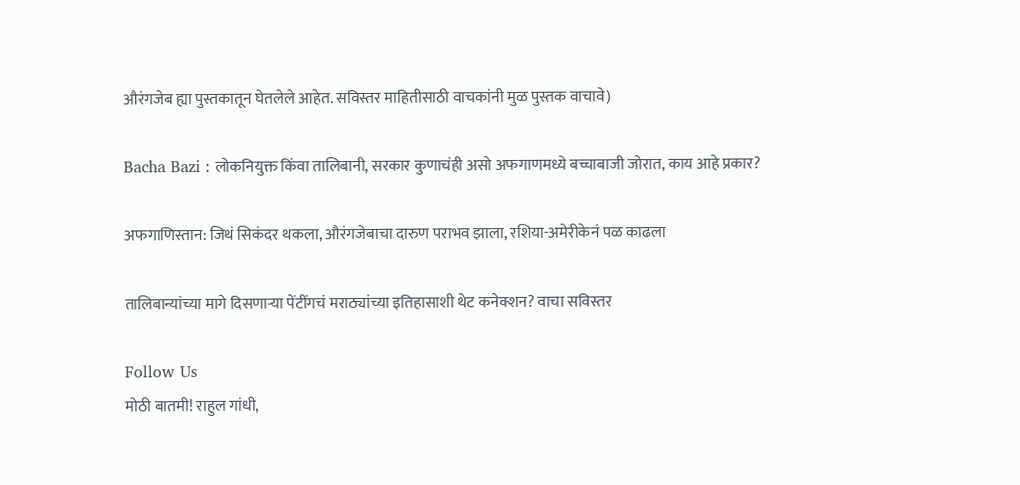औरंगजेब ह्या पुस्तकातून घेतलेले आहेत. सविस्तर माहितीसाठी वाचकांनी मुळ पुस्तक वाचावे)

Bacha Bazi : लोकनियुक्त किंवा तालिबानी, सरकार कुणाचंही असो अफगाणमध्ये बच्चाबाजी जोरात, काय आहे प्रकार?

अफगाणिस्तान: जिथं सिकंदर थकला, औरंगजेबाचा दारुण पराभव झाला, रशिया-अमेरीकेनं पळ काढला

तालिबान्यांच्या मागे दिसणाऱ्या पेंटींगचं मराठ्यांच्या इतिहासाशी थेट कनेक्शन? वाचा सविस्तर

Follow Us
मोठी बातमी! राहुल गांधी,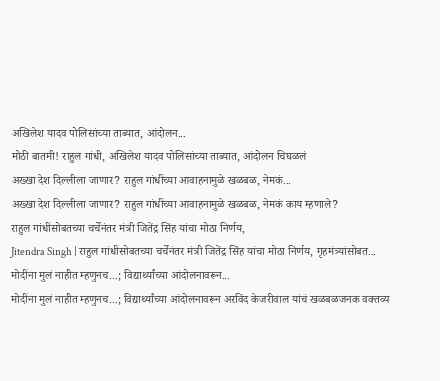अखिलेश यादव पोलिसांच्या ताब्यात, आंदोलन...
मोठी बातमी! राहुल गांधी, अखिलेश यादव पोलिसांच्या ताब्यात, आंदोलन चिघळलं
अख्खा देश दिल्लीला जाणार? राहुल गांधींच्या आवाहनामुळे खळबळ, नेमकं...
अख्खा देश दिल्लीला जाणार? राहुल गांधींच्या आवाहनामुळे खळबळ, नेमकं काय म्हणाले?
राहुल गांधींसोबतच्या चर्चेनंतर मंत्री जितेंद्र सिंह यांचा मोठा निर्णय,
Jitendra Singh | राहुल गांधींसोबतच्या चर्चेनंतर मंत्री जितेंद्र सिंह यांचा मोठा निर्णय, गृहमंत्र्यांसोबत...
मोदींना मुलं नाहीत म्हणुनच...; विद्यार्थ्यांच्या आंदोलनावरून...
मोदींना मुलं नाहीत म्हणुनच...; विद्यार्थ्यांच्या आंदोलनावरून अरविंद केजरीवाल यांचं खळबळजनक वक्तव्य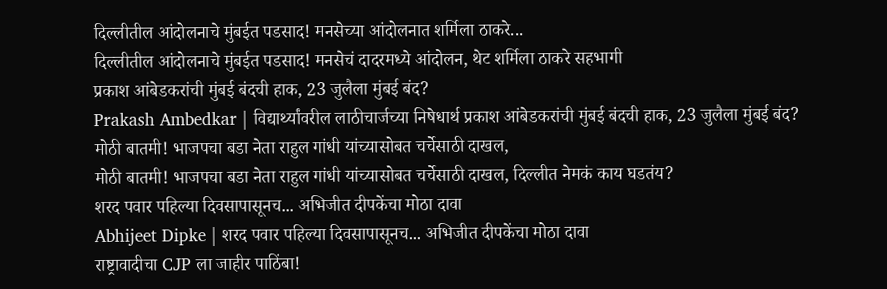दिल्लीतील आंदोलनाचे मुंबईत पडसाद! मनसेच्या आंदोलनात शर्मिला ठाकरे...
दिल्लीतील आंदोलनाचे मुंबईत पडसाद! मनसेचं दादरमध्ये आंदोलन, थेट शर्मिला ठाकरे सहभागी
प्रकाश आंबेडकरांची मुंबई बंदची हाक, 23 जुलैला मुंबई बंद?
Prakash Ambedkar | विद्यार्थ्यांवरील लाठीचार्जच्या निषेधार्थ प्रकाश आंबेडकरांची मुंबई बंदची हाक, 23 जुलैला मुंबई बंद?
मोठी बातमी! भाजपचा बडा नेता राहुल गांधी यांच्यासोबत चर्चेसाठी दाखल,
मोठी बातमी! भाजपचा बडा नेता राहुल गांधी यांच्यासोबत चर्चेसाठी दाखल, दिल्लीत नेमकं काय घडतंय?
शरद पवार पहिल्या दिवसापासूनच... अभिजीत दीपकेंचा मोठा दावा
Abhijeet Dipke | शरद पवार पहिल्या दिवसापासूनच... अभिजीत दीपकेंचा मोठा दावा
राष्ट्रावादीचा CJP ला जाहीर पाठिंबा!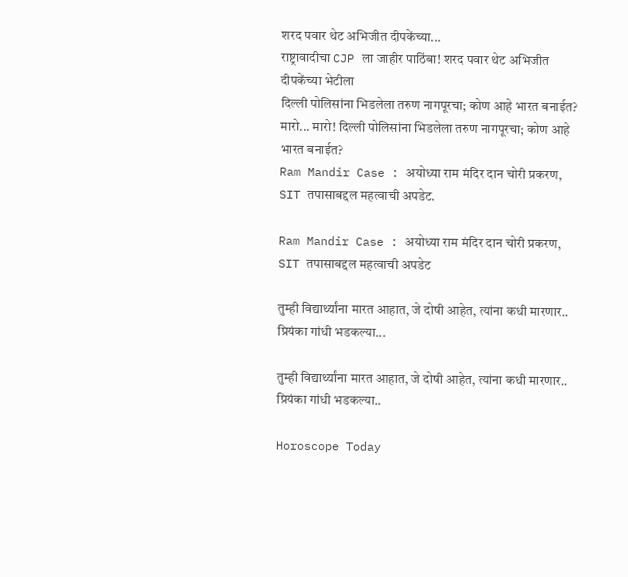शरद पवार थेट अभिजीत दीपकेंच्या...
राष्ट्रावादीचा CJP ला जाहीर पाठिंबा! शरद पवार थेट अभिजीत दीपकेंच्या भेटीला
दिल्ली पोलिसांना भिडलेला तरुण नागपूरचा; कोण आहे भारत बनाईत?
मारो... मारो! दिल्ली पोलिसांना भिडलेला तरुण नागपूरचा; कोण आहे भारत बनाईत?
Ram Mandir Case : अयोध्या राम मंदिर दान चोरी प्रकरण, SIT तपासाबद्दल महत्वाची अपडेट.

Ram Mandir Case : अयोध्या राम मंदिर दान चोरी प्रकरण, SIT तपासाबद्दल महत्वाची अपडेट

तुम्ही विद्यार्थ्यांना मारत आहात, जे दोषी आहेत, त्यांना कधी मारणार.. प्रियंका गांधी भडकल्या...

तुम्ही विद्यार्थ्यांना मारत आहात, जे दोषी आहेत, त्यांना कधी मारणार.. प्रियंका गांधी भडकल्या..

Horoscope Today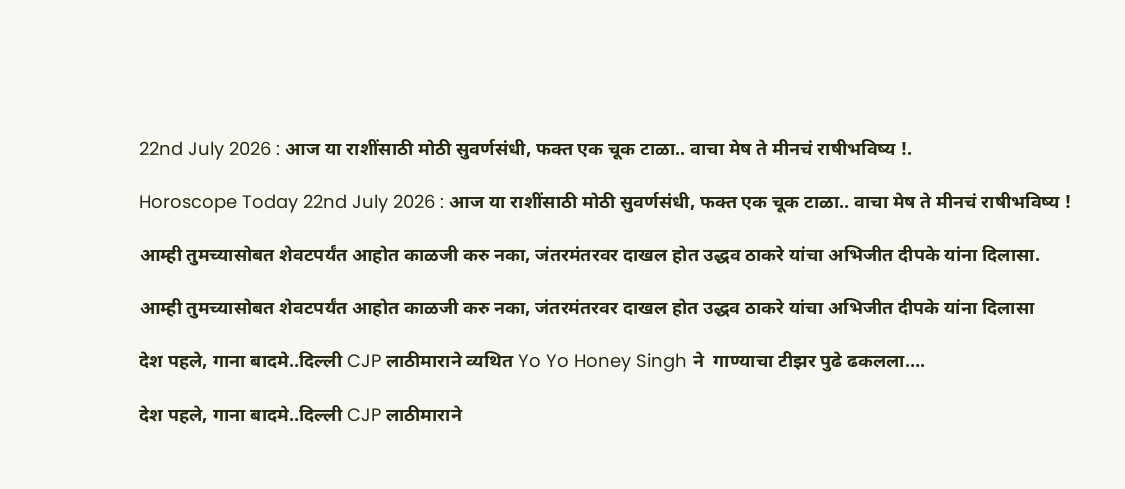22nd July 2026 : आज या राशींसाठी मोठी सुवर्णसंधी, फक्त एक चूक टाळा.. वाचा मेष ते मीनचं राषीभविष्य !.

Horoscope Today 22nd July 2026 : आज या राशींसाठी मोठी सुवर्णसंधी, फक्त एक चूक टाळा.. वाचा मेष ते मीनचं राषीभविष्य !

आम्ही तुमच्यासोबत शेवटपर्यंत आहोत काळजी करु नका, जंतरमंतरवर दाखल होत उद्धव ठाकरे यांचा अभिजीत दीपके यांना दिलासा.

आम्ही तुमच्यासोबत शेवटपर्यंत आहोत काळजी करु नका, जंतरमंतरवर दाखल होत उद्धव ठाकरे यांचा अभिजीत दीपके यांना दिलासा

देश पहले, गाना बादमे..दिल्ली CJP लाठीमाराने व्यथित Yo Yo Honey Singh ने  गाण्याचा टीझर पुढे ढकलला….

देश पहले, गाना बादमे..दिल्ली CJP लाठीमाराने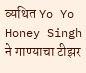व्यथित Yo Yo Honey Singh ने गाण्याचा टीझर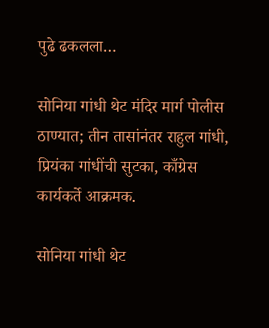पुढे ढकलला…

सोनिया गांधी थेट मंदिर मार्ग पोलीस ठाण्यात; तीन तासांनंतर राहुल गांधी, प्रियंका गांधींची सुटका, काँग्रेस कार्यकर्ते आक्रमक.

सोनिया गांधी थेट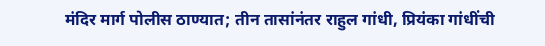मंदिर मार्ग पोलीस ठाण्यात; तीन तासांनंतर राहुल गांधी, प्रियंका गांधींची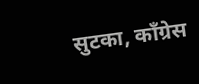सुटका, काँग्रेस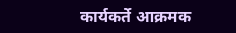कार्यकर्ते आक्रमक